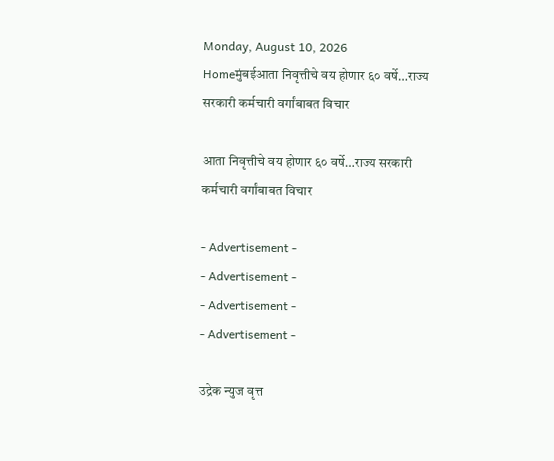Monday, August 10, 2026
Homeमुंबईआता निवृत्तीचे वय होणार ६० वर्षे…राज्य सरकारी कर्मचारी वर्गांबाबत विचार

आता निवृत्तीचे वय होणार ६० वर्षे…राज्य सरकारी कर्मचारी वर्गांबाबत विचार

- Advertisement -
- Advertisement -
- Advertisement -
- Advertisement -

उद्रेक न्युज वृत्त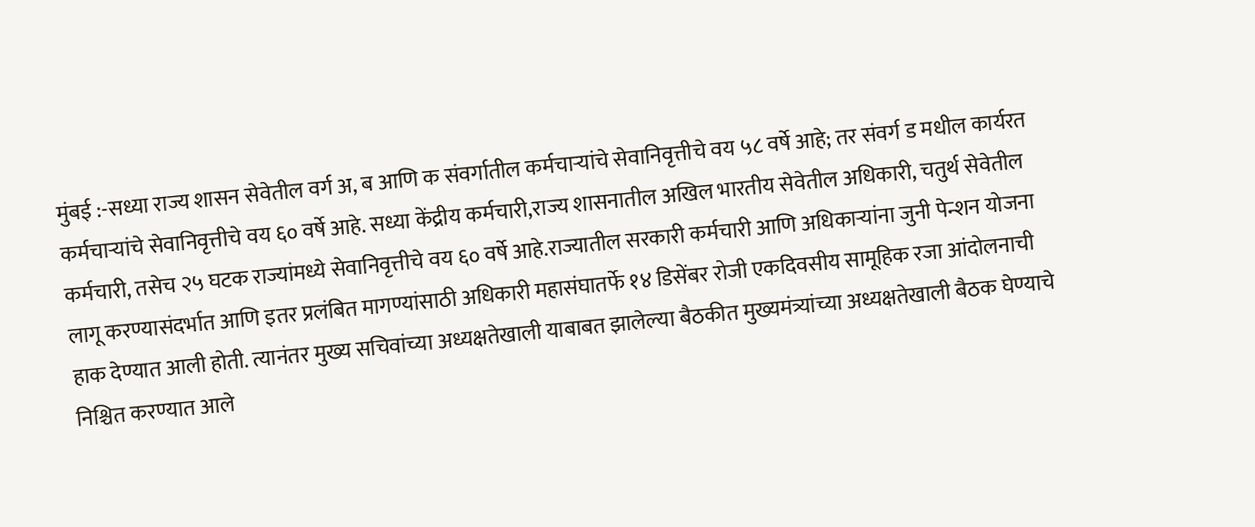मुंबई :-सध्या राज्य शासन सेवेतील वर्ग अ, ब आणि क संवर्गातील कर्मचाऱ्यांचे सेवानिवृत्तीचे वय ५८ वर्षे आहे; तर संवर्ग ड मधील कार्यरत कर्मचाऱ्यांचे सेवानिवृत्तीचे वय ६० वर्षे आहे. सध्या केंद्रीय कर्मचारी,राज्य शासनातील अखिल भारतीय सेवेतील अधिकारी, चतुर्थ सेवेतील कर्मचारी, तसेच २५ घटक राज्यांमध्ये सेवानिवृत्तीचे वय ६० वर्षे आहे.राज्यातील सरकारी कर्मचारी आणि अधिकाऱ्यांना जुनी पेन्शन योजना लागू करण्यासंदर्भात आणि इतर प्रलंबित मागण्यांसाठी अधिकारी महासंघातर्फे १४ डिसेंबर रोजी एकदिवसीय सामूहिक रजा आंदोलनाची हाक देण्यात आली होती. त्यानंतर मुख्य सचिवांच्या अध्यक्षतेखाली याबाबत झालेल्या बैठकीत मुख्यमंत्र्यांच्या अध्यक्षतेखाली बैठक घेण्याचे निश्चित करण्यात आले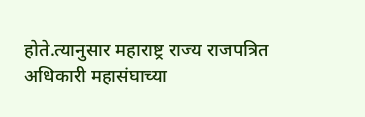होते.त्यानुसार महाराष्ट्र राज्य राजपत्रित अधिकारी महासंघाच्या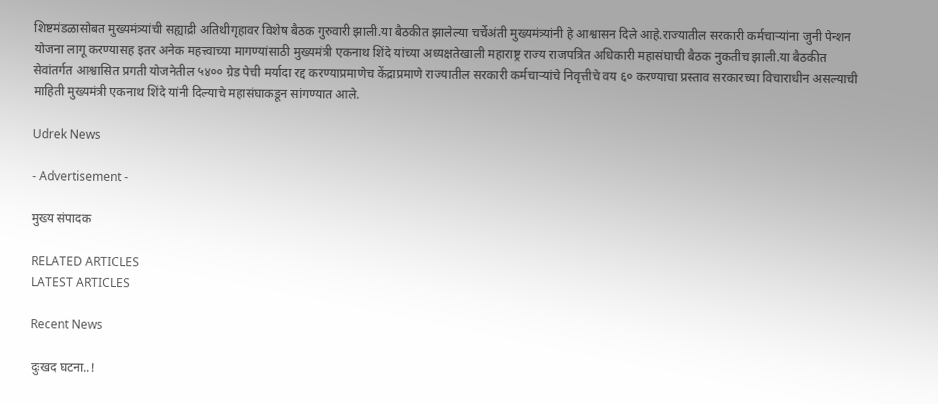शिष्टमंडळासोबत मुख्यमंत्र्यांची सह्याद्री अतिथीगृहावर विशेष बैठक गुरुवारी झाली.या बैठकीत झालेल्या चर्चेअंती मुख्यमंत्र्यांनी हे आश्वासन दिले आहे.राज्यातील सरकारी कर्मचाऱ्यांना जुनी पेन्शन योजना लागू करण्यासह इतर अनेक महत्त्वाच्या मागण्यांसाठी मुख्यमंत्री एकनाथ शिंदे यांच्या अध्यक्षतेखाली महाराष्ट्र राज्य राजपत्रित अधिकारी महासंघाची बैठक नुकतीच झाली.या बैठकीत सेवांतर्गत आश्वासित प्रगती योजनेतील ५४०० ग्रेड पेची मर्यादा रद्द करण्याप्रमाणेच केंद्राप्रमाणे राज्यातील सरकारी कर्मचाऱ्यांचे निवृत्तीचे वय ६० करण्याचा प्रस्ताव सरकारच्या विचाराधीन असल्याची माहिती मुख्यमंत्री एकनाथ शिंदे यांनी दिल्याचे महासंघाकडून सांगण्यात आले.

Udrek News

- Advertisement -

मुख्य संपादक

RELATED ARTICLES
LATEST ARTICLES

Recent News

दुःखद घटना..!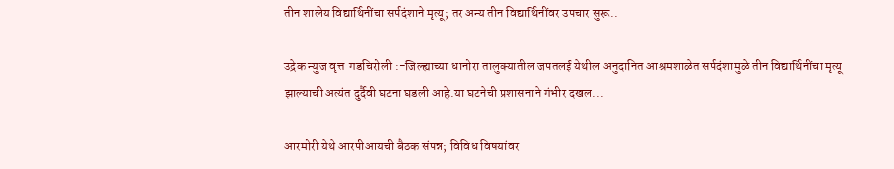तीन शालेय विद्यार्थिनींचा सर्पदंशाने मृत्यू; तर अन्य तीन विद्यार्थिनींवर उपचार सुरू..

उद्रेक न्युज वृत्त  गडचिरोली :-जिल्ह्याच्या धानोरा तालुक्यातील जपतलई येथील अनुदानित आश्रमशाळेत सर्पदंशामुळे तीन विद्यार्थिनींचा मृत्यू झाल्याची अत्यंत दुर्दैवी घटना घडली आहे.या घटनेची प्रशासनाने गंभीर दखल...

आरमोरी येथे आरपीआयची बैठक संपन्न; विविध विषयांवर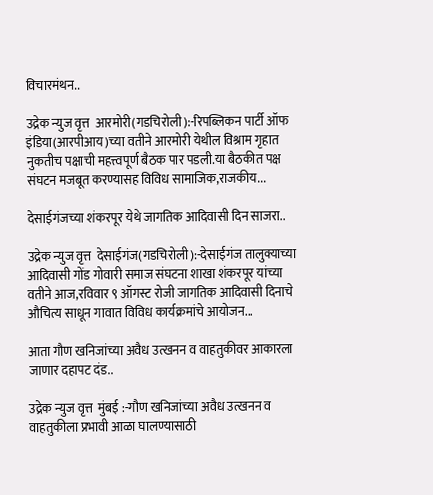विचारमंथन..

उद्रेक न्युज वृत्त  आरमोरी(गडचिरोली):-रिपब्लिकन पार्टी ऑफ इंडिया(आरपीआय)च्या वतीने आरमोरी येथील विश्राम गृहात नुकतीच पक्षाची महत्त्वपूर्ण बैठक पार पडली.या बैठकीत पक्ष संघटन मजबूत करण्यासह विविध सामाजिक,राजकीय...

देसाईगंजच्या शंकरपूर येथे जागतिक आदिवासी दिन साजरा..

उद्रेक न्युज वृत्त  देसाईगंज(गडचिरोली):-देसाईगंज तालुक्याच्या  आदिवासी गोंड गोवारी समाज संघटना शाखा शंकरपूर यांच्या वतीने आज,रविवार ९ ऑगस्ट रोजी जागतिक आदिवासी दिनाचे औचित्य साधून गावात विविध कार्यक्रमांचे आयोजन...

आता गौण खनिजांच्या अवैध उत्खनन व वाहतुकीवर आकारला जाणार दहापट दंड..

उद्रेक न्युज वृत्त  मुंबई :-गौण खनिजांच्या अवैध उत्खनन व वाहतुकीला प्रभावी आळा घालण्यासाठी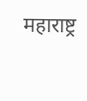महाराष्ट्र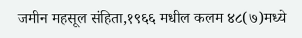जमीन महसूल संहिता,१९६६ मधील कलम ४८(७)मध्ये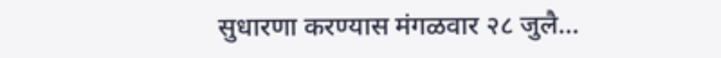सुधारणा करण्यास मंगळवार २८ जुलै...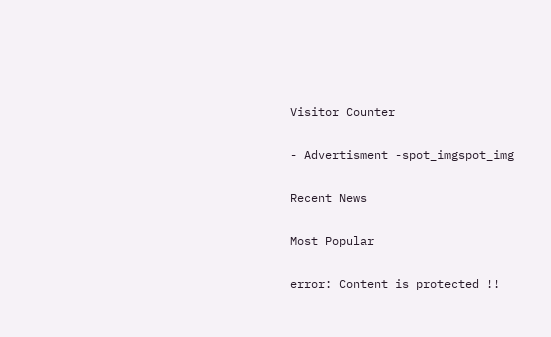Visitor Counter

- Advertisment -spot_imgspot_img

Recent News

Most Popular

error: Content is protected !!